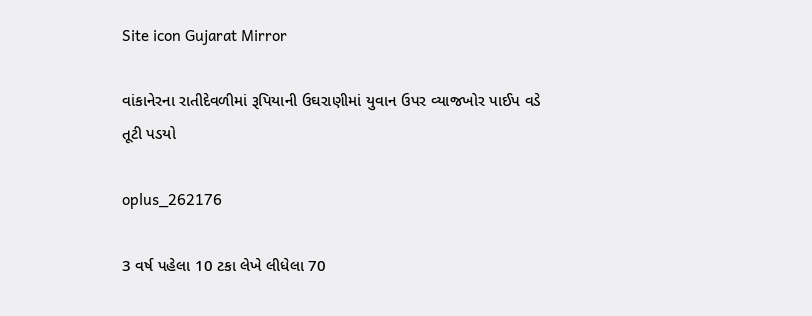Site icon Gujarat Mirror

વાંકાનેરના રાતીદેવળીમાં રૂપિયાની ઉઘરાણીમાં યુવાન ઉપર વ્યાજખોર પાઈપ વડે તૂટી પડયો

oplus_262176

3 વર્ષ પહેલા 10 ટકા લેખે લીધેલા 70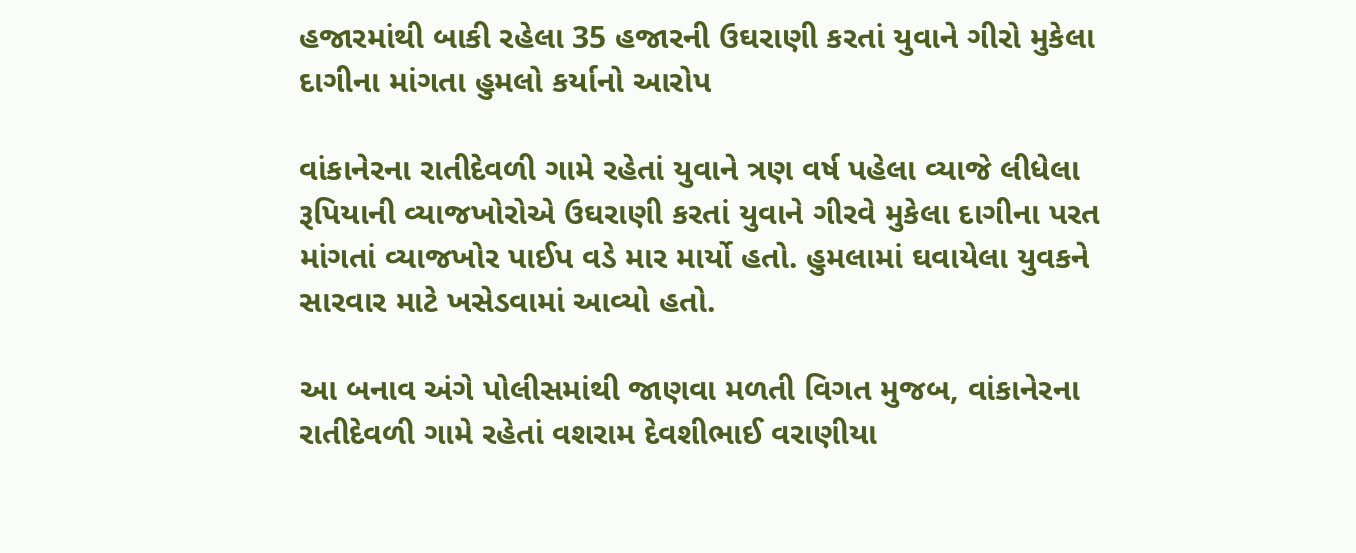હજારમાંથી બાકી રહેલા 35 હજારની ઉઘરાણી કરતાં યુવાને ગીરો મુકેલા દાગીના માંગતા હુમલો કર્યાનો આરોપ

વાંકાનેરના રાતીદેવળી ગામે રહેતાં યુવાને ત્રણ વર્ષ પહેલા વ્યાજે લીધેલા રૂપિયાની વ્યાજખોરોએ ઉઘરાણી કરતાં યુવાને ગીરવે મુકેલા દાગીના પરત માંગતાં વ્યાજખોર પાઈપ વડે માર માર્યો હતો. હુમલામાં ઘવાયેલા યુવકને સારવાર માટે ખસેડવામાં આવ્યો હતો.

આ બનાવ અંગે પોલીસમાંથી જાણવા મળતી વિગત મુજબ, વાંકાનેરના રાતીદેવળી ગામે રહેતાં વશરામ દેવશીભાઈ વરાણીયા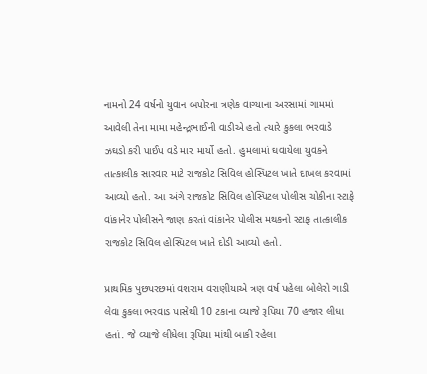નામનો 24 વર્ષનો યુવાન બપોરના ત્રણેક વાગ્યાના અરસામાં ગામમાં આવેલી તેના મામા મહેન્દ્રભાઈની વાડીએ હતો ત્યારે કુકલા ભરવાડે ઝઘડો કરી પાઈપ વડે માર માર્યો હતો. હુમલામાં ઘવાયેલા યુવકને તાત્કાલીક સારવાર માટે રાજકોટ સિવિલ હોસ્પિટલ ખાતે દાખલ કરવામાં આવ્યો હતો. આ અંગે રાજકોટ સિવિલ હોસ્પિટલ પોલીસ ચોકીના સ્ટાફે વાંકાનેર પોલીસને જાણ કરતાં વાંકાનેર પોલીસ મથકનો સ્ટાફ તાત્કાલીક રાજકોટ સિવિલ હોસ્પિટલ ખાતે દોડી આવ્યો હતો.

પ્રાથમિક પુછપરછમાં વશરામ વરાણીયાએ ત્રણ વર્ષ પહેલા બોલેરો ગાડી લેવા કુકલા ભરવાડ પાસેથી 10 ટકાના વ્યાજે રૂપિયા 70 હજાર લીધા હતાં. જે વ્યાજે લીધેલા રૂપિયા માંથી બાકી રહેલા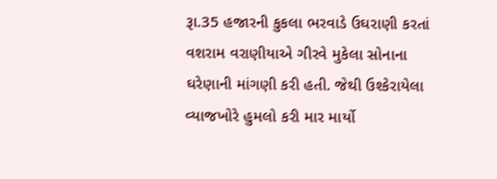રૂા.35 હજારની કુકલા ભરવાડે ઉઘરાણી કરતાં વશરામ વરાણીયાએ ગીરવે મુકેલા સોનાના ઘરેણાની માંગણી કરી હતી. જેથી ઉશ્કેરાયેલા વ્યાજખોરે હુમલો કરી માર માર્યો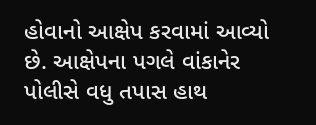હોવાનો આક્ષેપ કરવામાં આવ્યો છે. આક્ષેપના પગલે વાંકાનેર પોલીસે વધુ તપાસ હાથ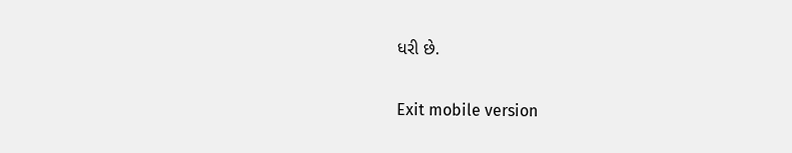ધરી છે.

Exit mobile version